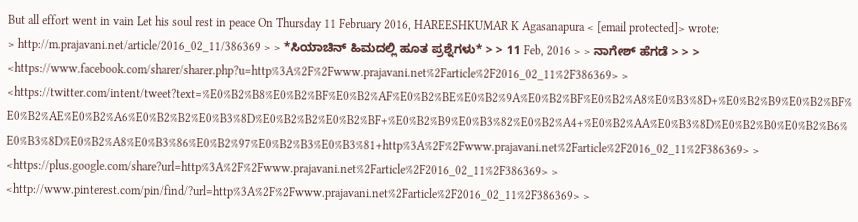But all effort went in vain Let his soul rest in peace On Thursday 11 February 2016, HAREESHKUMAR K Agasanapura < [email protected]> wrote:
> http://m.prajavani.net/article/2016_02_11/386369 > > *ಸಿಯಾಚಿನ್ ಹಿಮದಲ್ಲಿ ಹೂತ ಪ್ರಶ್ನೆಗಳು* > > 11 Feb, 2016 > > ನಾಗೇಶ್ ಹೆಗಡೆ > > > <https://www.facebook.com/sharer/sharer.php?u=http%3A%2F%2Fwww.prajavani.net%2Farticle%2F2016_02_11%2F386369> > <https://twitter.com/intent/tweet?text=%E0%B2%B8%E0%B2%BF%E0%B2%AF%E0%B2%BE%E0%B2%9A%E0%B2%BF%E0%B2%A8%E0%B3%8D+%E0%B2%B9%E0%B2%BF%E0%B2%AE%E0%B2%A6%E0%B2%B2%E0%B3%8D%E0%B2%B2%E0%B2%BF+%E0%B2%B9%E0%B3%82%E0%B2%A4+%E0%B2%AA%E0%B3%8D%E0%B2%B0%E0%B2%B6%E0%B3%8D%E0%B2%A8%E0%B3%86%E0%B2%97%E0%B2%B3%E0%B3%81+http%3A%2F%2Fwww.prajavani.net%2Farticle%2F2016_02_11%2F386369> > <https://plus.google.com/share?url=http%3A%2F%2Fwww.prajavani.net%2Farticle%2F2016_02_11%2F386369> > <http://www.pinterest.com/pin/find/?url=http%3A%2F%2Fwww.prajavani.net%2Farticle%2F2016_02_11%2F386369> >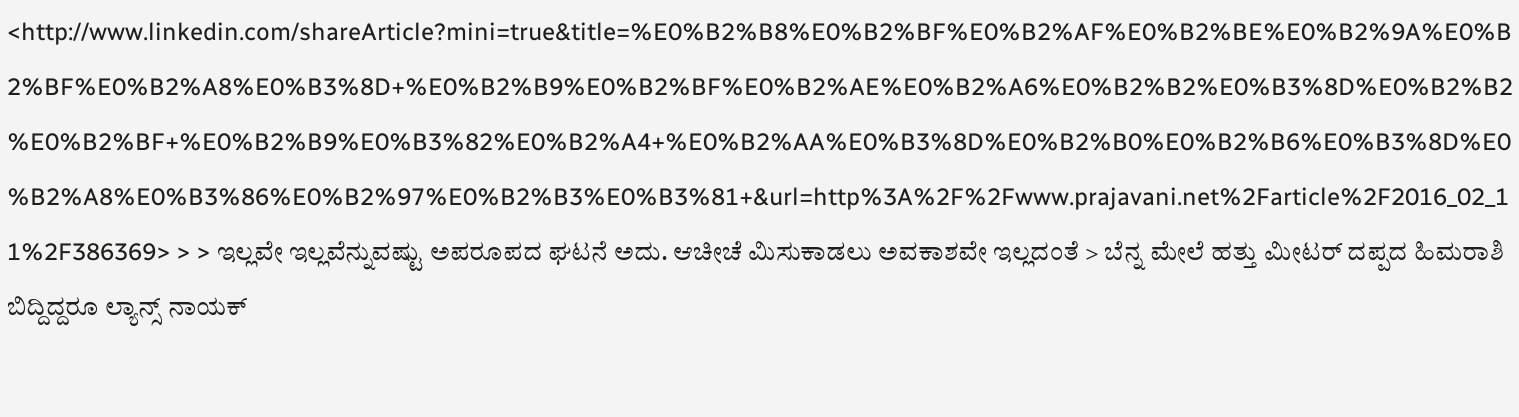<http://www.linkedin.com/shareArticle?mini=true&title=%E0%B2%B8%E0%B2%BF%E0%B2%AF%E0%B2%BE%E0%B2%9A%E0%B2%BF%E0%B2%A8%E0%B3%8D+%E0%B2%B9%E0%B2%BF%E0%B2%AE%E0%B2%A6%E0%B2%B2%E0%B3%8D%E0%B2%B2%E0%B2%BF+%E0%B2%B9%E0%B3%82%E0%B2%A4+%E0%B2%AA%E0%B3%8D%E0%B2%B0%E0%B2%B6%E0%B3%8D%E0%B2%A8%E0%B3%86%E0%B2%97%E0%B2%B3%E0%B3%81+&url=http%3A%2F%2Fwww.prajavani.net%2Farticle%2F2016_02_11%2F386369> > > ಇಲ್ಲವೇ ಇಲ್ಲವೆನ್ನುವಷ್ಟು ಅಪರೂಪದ ಘಟನೆ ಅದು. ಆಚೀಚೆ ಮಿಸುಕಾಡಲು ಅವಕಾಶವೇ ಇಲ್ಲದಂತೆ > ಬೆನ್ನ ಮೇಲೆ ಹತ್ತು ಮೀಟರ್ ದಪ್ಪದ ಹಿಮರಾಶಿ ಬಿದ್ದಿದ್ದರೂ ಲ್ಯಾನ್ಸ್ ನಾಯಕ್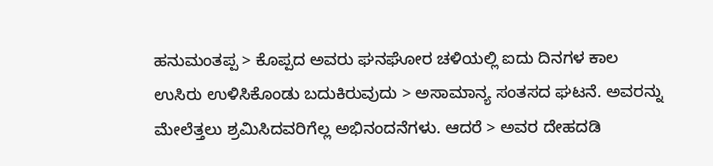ಹನುಮಂತಪ್ಪ > ಕೊಪ್ಪದ ಅವರು ಘನಘೋರ ಚಳಿಯಲ್ಲಿ ಐದು ದಿನಗಳ ಕಾಲ ಉಸಿರು ಉಳಿಸಿಕೊಂಡು ಬದುಕಿರುವುದು > ಅಸಾಮಾನ್ಯ ಸಂತಸದ ಘಟನೆ. ಅವರನ್ನು ಮೇಲೆತ್ತಲು ಶ್ರಮಿಸಿದವರಿಗೆಲ್ಲ ಅಭಿನಂದನೆಗಳು. ಆದರೆ > ಅವರ ದೇಹದಡಿ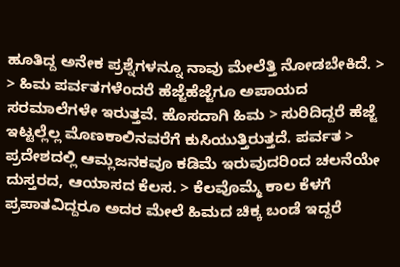ಹೂತಿದ್ದ ಅನೇಕ ಪ್ರಶ್ನೆಗಳನ್ನೂ ನಾವು ಮೇಲೆತ್ತಿ ನೋಡಬೇಕಿದೆ. > > ಹಿಮ ಪರ್ವತಗಳೆಂದರೆ ಹೆಜ್ಜೆಹೆಜ್ಜೆಗೂ ಅಪಾಯದ ಸರಮಾಲೆಗಳೇ ಇರುತ್ತವೆ. ಹೊಸದಾಗಿ ಹಿಮ > ಸುರಿದಿದ್ದರೆ ಹೆಜ್ಜೆ ಇಟ್ಟಲ್ಲೆಲ್ಲ ಮೊಣಕಾಲಿನವರೆಗೆ ಕುಸಿಯುತ್ತಿರುತ್ತದೆ. ಪರ್ವತ > ಪ್ರದೇಶದಲ್ಲಿ ಆಮ್ಲಜನಕವೂ ಕಡಿಮೆ ಇರುವುದರಿಂದ ಚಲನೆಯೇ ದುಸ್ತರದ, ಆಯಾಸದ ಕೆಲಸ. > ಕೆಲವೊಮ್ಮೆ ಕಾಲ ಕೆಳಗೆ ಪ್ರಪಾತವಿದ್ದರೂ ಅದರ ಮೇಲೆ ಹಿಮದ ಚಿಕ್ಕ ಬಂಡೆ ಇದ್ದರೆ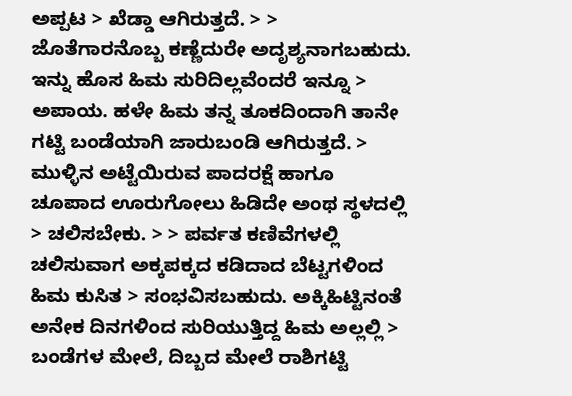ಅಪ್ಪಟ > ಖೆಡ್ಡಾ ಆಗಿರುತ್ತದೆ. > > ಜೊತೆಗಾರನೊಬ್ಬ ಕಣ್ಣೆದುರೇ ಅದೃಶ್ಯನಾಗಬಹುದು. ಇನ್ನು ಹೊಸ ಹಿಮ ಸುರಿದಿಲ್ಲವೆಂದರೆ ಇನ್ನೂ > ಅಪಾಯ. ಹಳೇ ಹಿಮ ತನ್ನ ತೂಕದಿಂದಾಗಿ ತಾನೇ ಗಟ್ಟಿ ಬಂಡೆಯಾಗಿ ಜಾರುಬಂಡಿ ಆಗಿರುತ್ತದೆ. > ಮುಳ್ಳಿನ ಅಟ್ಟೆಯಿರುವ ಪಾದರಕ್ಷೆ ಹಾಗೂ ಚೂಪಾದ ಊರುಗೋಲು ಹಿಡಿದೇ ಅಂಥ ಸ್ಥಳದಲ್ಲಿ > ಚಲಿಸಬೇಕು. > > ಪರ್ವತ ಕಣಿವೆಗಳಲ್ಲಿ ಚಲಿಸುವಾಗ ಅಕ್ಕಪಕ್ಕದ ಕಡಿದಾದ ಬೆಟ್ಟಗಳಿಂದ ಹಿಮ ಕುಸಿತ > ಸಂಭವಿಸಬಹುದು. ಅಕ್ಕಿಹಿಟ್ಟಿನಂತೆ ಅನೇಕ ದಿನಗಳಿಂದ ಸುರಿಯುತ್ತಿದ್ದ ಹಿಮ ಅಲ್ಲಲ್ಲಿ > ಬಂಡೆಗಳ ಮೇಲೆ, ದಿಬ್ಬದ ಮೇಲೆ ರಾಶಿಗಟ್ಟಿ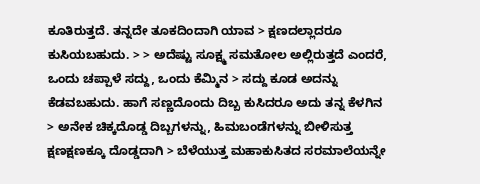ಕೂತಿರುತ್ತದೆ. ತನ್ನದೇ ತೂಕದಿಂದಾಗಿ ಯಾವ > ಕ್ಷಣದಲ್ಲಾದರೂ ಕುಸಿಯಬಹುದು. > > ಅದೆಷ್ಟು ಸೂಕ್ಷ್ಮ ಸಮತೋಲ ಅಲ್ಲಿರುತ್ತದೆ ಎಂದರೆ, ಒಂದು ಚಪ್ಪಾಳೆ ಸದ್ದು, ಒಂದು ಕೆಮ್ಮಿನ > ಸದ್ದು ಕೂಡ ಅದನ್ನು ಕೆಡವಬಹುದು. ಹಾಗೆ ಸಣ್ಣದೊಂದು ದಿಬ್ಬ ಕುಸಿದರೂ ಅದು ತನ್ನ ಕೆಳಗಿನ > ಅನೇಕ ಚಿಕ್ಕದೊಡ್ಡ ದಿಬ್ಬಗಳನ್ನು, ಹಿಮಬಂಡೆಗಳನ್ನು ಬೀಳಿಸುತ್ತ ಕ್ಷಣಕ್ಷಣಕ್ಕೂ ದೊಡ್ಡದಾಗಿ > ಬೆಳೆಯುತ್ತ ಮಹಾಕುಸಿತದ ಸರಮಾಲೆಯನ್ನೇ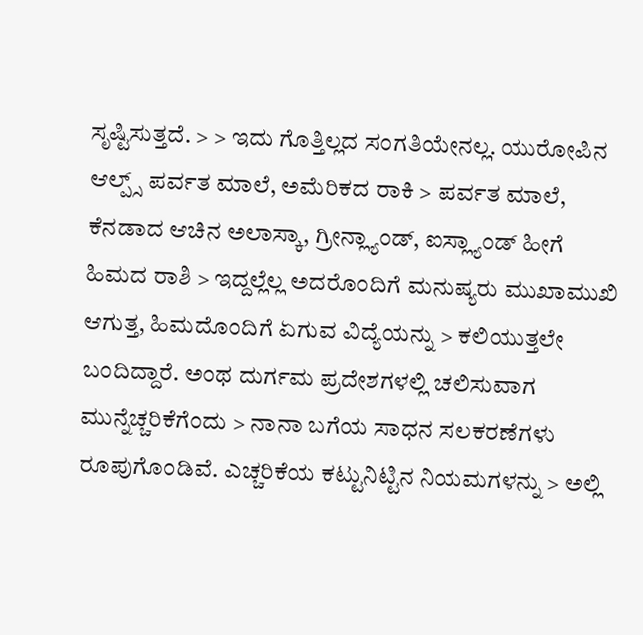ಸೃಷ್ಟಿಸುತ್ತದೆ. > > ಇದು ಗೊತ್ತಿಲ್ಲದ ಸಂಗತಿಯೇನಲ್ಲ. ಯುರೋಪಿನ ಆಲ್ಪ್ಸ್ ಪರ್ವತ ಮಾಲೆ, ಅಮೆರಿಕದ ರಾಕಿ > ಪರ್ವತ ಮಾಲೆ, ಕೆನಡಾದ ಆಚಿನ ಅಲಾಸ್ಕಾ, ಗ್ರೀನ್ಲ್ಯಾಂಡ್, ಐಸ್ಲ್ಯಾಂಡ್ ಹೀಗೆ ಹಿಮದ ರಾಶಿ > ಇದ್ದಲ್ಲೆಲ್ಲ ಅದರೊಂದಿಗೆ ಮನುಷ್ಯರು ಮುಖಾಮುಖಿ ಆಗುತ್ತ, ಹಿಮದೊಂದಿಗೆ ಏಗುವ ವಿದ್ಯೆಯನ್ನು > ಕಲಿಯುತ್ತಲೇ ಬಂದಿದ್ದಾರೆ. ಅಂಥ ದುರ್ಗಮ ಪ್ರದೇಶಗಳಲ್ಲಿ ಚಲಿಸುವಾಗ ಮುನ್ನೆಚ್ಚರಿಕೆಗೆಂದು > ನಾನಾ ಬಗೆಯ ಸಾಧನ ಸಲಕರಣೆಗಳು ರೂಪುಗೊಂಡಿವೆ. ಎಚ್ಚರಿಕೆಯ ಕಟ್ಟುನಿಟ್ಟಿನ ನಿಯಮಗಳನ್ನು > ಅಲ್ಲಿ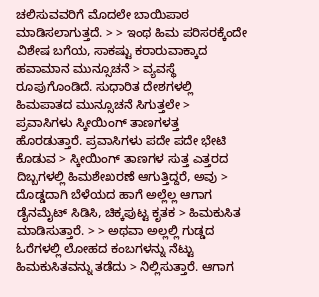ಚಲಿಸುವವರಿಗೆ ಮೊದಲೇ ಬಾಯಿಪಾಠ ಮಾಡಿಸಲಾಗುತ್ತದೆ. > > ಇಂಥ ಹಿಮ ಪರಿಸರಕ್ಕೆಂದೇ ವಿಶೇಷ ಬಗೆಯ, ಸಾಕಷ್ಟು ಕರಾರುವಾಕ್ಕಾದ ಹವಾಮಾನ ಮುನ್ಸೂಚನೆ > ವ್ಯವಸ್ಥೆ ರೂಪುಗೊಂಡಿದೆ. ಸುಧಾರಿತ ದೇಶಗಳಲ್ಲಿ ಹಿಮಪಾತದ ಮುನ್ಸೂಚನೆ ಸಿಗುತ್ತಲೇ > ಪ್ರವಾಸಿಗಳು ಸ್ಕೀಯಿಂಗ್ ತಾಣಗಳತ್ತ ಹೊರಡುತ್ತಾರೆ. ಪ್ರವಾಸಿಗಳು ಪದೇ ಪದೇ ಭೇಟಿ ಕೊಡುವ > ಸ್ಕೀಯಿಂಗ್ ತಾಣಗಳ ಸುತ್ತ ಎತ್ತರದ ದಿಬ್ಬಗಳಲ್ಲಿ ಹಿಮಶೇಖರಣೆ ಆಗುತ್ತಿದ್ದರೆ, ಅವು > ದೊಡ್ಡದಾಗಿ ಬೆಳೆಯದ ಹಾಗೆ ಅಲ್ಲೆಲ್ಲ ಆಗಾಗ ಡೈನಮೈಟ್ ಸಿಡಿಸಿ, ಚಿಕ್ಕಪುಟ್ಟ ಕೃತಕ > ಹಿಮಕುಸಿತ ಮಾಡಿಸುತ್ತಾರೆ. > > ಅಥವಾ ಅಲ್ಲಲ್ಲಿ ಗುಡ್ಡದ ಓರೆಗಳಲ್ಲಿ ಲೋಹದ ಕಂಬಗಳನ್ನು ನೆಟ್ಟು ಹಿಮಕುಸಿತವನ್ನು ತಡೆದು > ನಿಲ್ಲಿಸುತ್ತಾರೆ. ಆಗಾಗ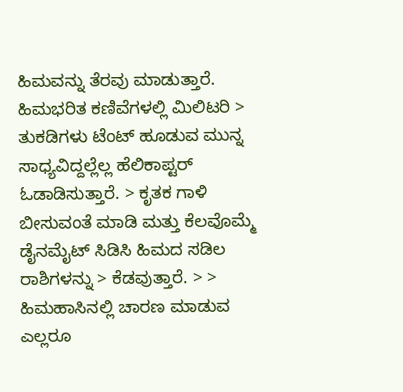ಹಿಮವನ್ನು ತೆರವು ಮಾಡುತ್ತಾರೆ. ಹಿಮಭರಿತ ಕಣಿವೆಗಳಲ್ಲಿ ಮಿಲಿಟರಿ > ತುಕಡಿಗಳು ಟೆಂಟ್ ಹೂಡುವ ಮುನ್ನ ಸಾಧ್ಯವಿದ್ದಲ್ಲೆಲ್ಲ ಹೆಲಿಕಾಪ್ಟರ್ ಓಡಾಡಿಸುತ್ತಾರೆ. > ಕೃತಕ ಗಾಳಿ ಬೀಸುವಂತೆ ಮಾಡಿ ಮತ್ತು ಕೆಲವೊಮ್ಮೆ ಡೈನಮೈಟ್ ಸಿಡಿಸಿ ಹಿಮದ ಸಡಿಲ ರಾಶಿಗಳನ್ನು > ಕೆಡವುತ್ತಾರೆ. > > ಹಿಮಹಾಸಿನಲ್ಲಿ ಚಾರಣ ಮಾಡುವ ಎಲ್ಲರೂ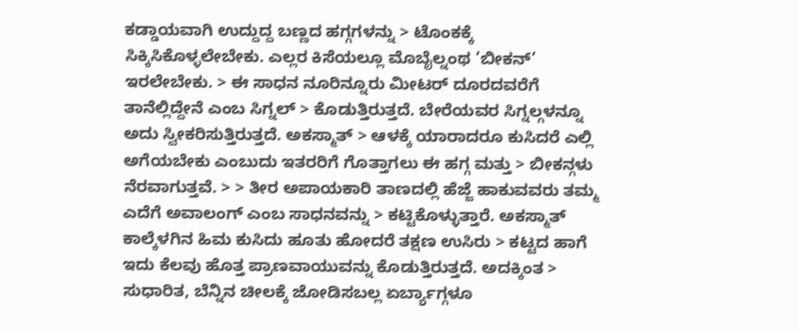ಕಡ್ಡಾಯವಾಗಿ ಉದ್ದುದ್ದ ಬಣ್ಣದ ಹಗ್ಗಗಳನ್ನು > ಟೊಂಕಕ್ಕೆ ಸಿಕ್ಕಿಸಿಕೊಳ್ಳಲೇಬೇಕು. ಎಲ್ಲರ ಕಿಸೆಯಲ್ಲೂ ಮೊಬೈಲ್ನಂಥ ‘ಬೀಕನ್’ ಇರಲೇಬೇಕು. > ಈ ಸಾಧನ ನೂರಿನ್ನೂರು ಮೀಟರ್ ದೂರದವರೆಗೆ ತಾನೆಲ್ಲಿದ್ದೇನೆ ಎಂಬ ಸಿಗ್ನಲ್ > ಕೊಡುತ್ತಿರುತ್ತದೆ. ಬೇರೆಯವರ ಸಿಗ್ನಲ್ಗಳನ್ನೂ ಅದು ಸ್ವೀಕರಿಸುತ್ತಿರುತ್ತದೆ. ಅಕಸ್ಮಾತ್ > ಆಳಕ್ಕೆ ಯಾರಾದರೂ ಕುಸಿದರೆ ಎಲ್ಲಿ ಅಗೆಯಬೇಕು ಎಂಬುದು ಇತರರಿಗೆ ಗೊತ್ತಾಗಲು ಈ ಹಗ್ಗ ಮತ್ತು > ಬೀಕನ್ಗಳು ನೆರವಾಗುತ್ತವೆ. > > ತೀರ ಅಪಾಯಕಾರಿ ತಾಣದಲ್ಲಿ ಹೆಜ್ಜೆ ಹಾಕುವವರು ತಮ್ಮ ಎದೆಗೆ ಅವಾಲಂಗ್ ಎಂಬ ಸಾಧನವನ್ನು > ಕಟ್ಟಿಕೊಳ್ಳುತ್ತಾರೆ. ಅಕಸ್ಮಾತ್ ಕಾಲ್ಕೆಳಗಿನ ಹಿಮ ಕುಸಿದು ಹೂತು ಹೋದರೆ ತಕ್ಷಣ ಉಸಿರು > ಕಟ್ಟದ ಹಾಗೆ ಇದು ಕೆಲವು ಹೊತ್ತ ಪ್ರಾಣವಾಯುವನ್ನು ಕೊಡುತ್ತಿರುತ್ತದೆ. ಅದಕ್ಕಿಂತ > ಸುಧಾರಿತ, ಬೆನ್ನಿನ ಚೀಲಕ್ಕೆ ಜೋಡಿಸಬಲ್ಲ ಏರ್ಬ್ಯಾಗ್ಗಳೂ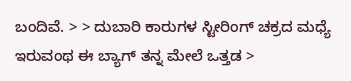ಬಂದಿವೆ. > > ದುಬಾರಿ ಕಾರುಗಳ ಸ್ಟೀರಿಂಗ್ ಚಕ್ರದ ಮಧ್ಯೆ ಇರುವಂಥ ಈ ಬ್ಯಾಗ್ ತನ್ನ ಮೇಲೆ ಒತ್ತಡ >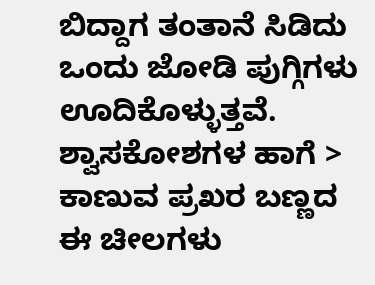ಬಿದ್ದಾಗ ತಂತಾನೆ ಸಿಡಿದು ಒಂದು ಜೋಡಿ ಪುಗ್ಗಿಗಳು ಊದಿಕೊಳ್ಳುತ್ತವೆ. ಶ್ವಾಸಕೋಶಗಳ ಹಾಗೆ > ಕಾಣುವ ಪ್ರಖರ ಬಣ್ಣದ ಈ ಚೀಲಗಳು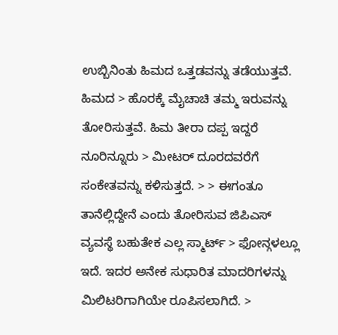ಉಬ್ಬಿನಿಂತು ಹಿಮದ ಒತ್ತಡವನ್ನು ತಡೆಯುತ್ತವೆ. ಹಿಮದ > ಹೊರಕ್ಕೆ ಮೈಚಾಚಿ ತಮ್ಮ ಇರುವನ್ನು ತೋರಿಸುತ್ತವೆ. ಹಿಮ ತೀರಾ ದಪ್ಪ ಇದ್ದರೆ ನೂರಿನ್ನೂರು > ಮೀಟರ್ ದೂರದವರೆಗೆ ಸಂಕೇತವನ್ನು ಕಳಿಸುತ್ತದೆ. > > ಈಗಂತೂ ತಾನೆಲ್ಲಿದ್ದೇನೆ ಎಂದು ತೋರಿಸುವ ಜಿಪಿಎಸ್ ವ್ಯವಸ್ಥೆ ಬಹುತೇಕ ಎಲ್ಲ ಸ್ಮಾರ್ಟ್ > ಫೋನ್ಗಳಲ್ಲೂ ಇದೆ. ಇದರ ಅನೇಕ ಸುಧಾರಿತ ಮಾದರಿಗಳನ್ನು ಮಿಲಿಟರಿಗಾಗಿಯೇ ರೂಪಿಸಲಾಗಿದೆ. >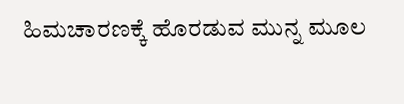ಹಿಮಚಾರಣಕ್ಕೆ ಹೊರಡುವ ಮುನ್ನ ಮೂಲ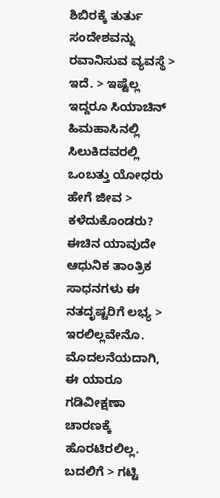ಶಿಬಿರಕ್ಕೆ ತುರ್ತು ಸಂದೇಶವನ್ನು ರವಾನಿಸುವ ವ್ಯವಸ್ಥೆ > ಇದೆ. > ಇಷ್ಟೆಲ್ಲ ಇದ್ದರೂ ಸಿಯಾಚಿನ್ ಹಿಮಹಾಸಿನಲ್ಲಿ ಸಿಲುಕಿದವರಲ್ಲಿ ಒಂಬತ್ತು ಯೋಧರು ಹೇಗೆ ಜೀವ > ಕಳೆದುಕೊಂಡರು? ಈಚಿನ ಯಾವುದೇ ಆಧುನಿಕ ತಾಂತ್ರಿಕ ಸಾಧನಗಳು ಈ ನತದೃಷ್ಟರಿಗೆ ಲಭ್ಯ > ಇರಲಿಲ್ಲವೇನೊ. ಮೊದಲನೆಯದಾಗಿ, ಈ ಯಾರೂ ಗಡಿವೀಕ್ಷಣಾ ಚಾರಣಕ್ಕೆ ಹೊರಟಿರಲಿಲ್ಲ. ಬದಲಿಗೆ > ಗಟ್ಟಿ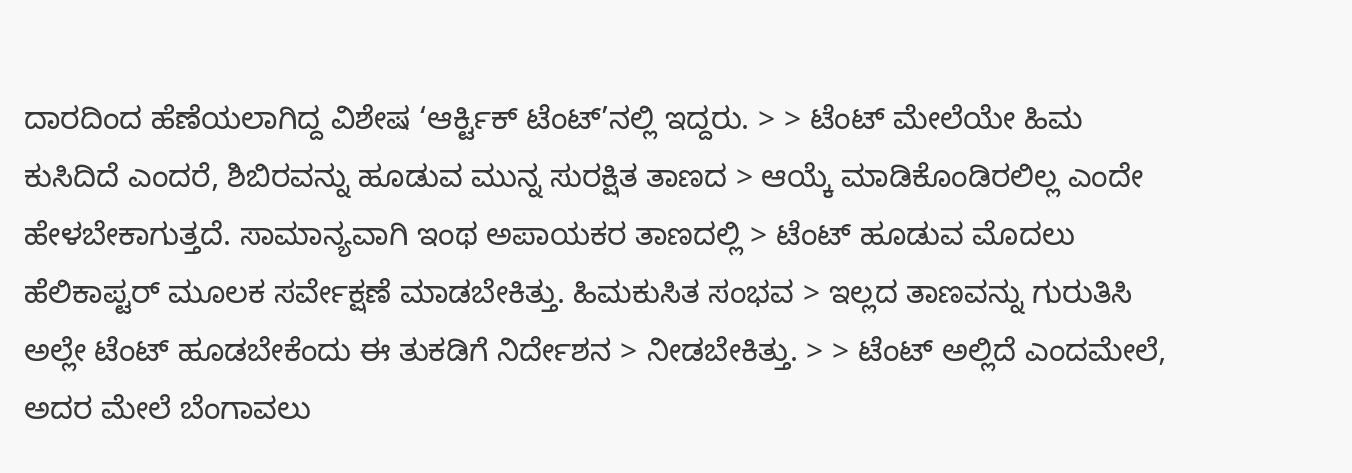ದಾರದಿಂದ ಹೆಣೆಯಲಾಗಿದ್ದ ವಿಶೇಷ ‘ಆರ್ಕ್ಟಿಕ್ ಟೆಂಟ್’ನಲ್ಲಿ ಇದ್ದರು. > > ಟೆಂಟ್ ಮೇಲೆಯೇ ಹಿಮ ಕುಸಿದಿದೆ ಎಂದರೆ, ಶಿಬಿರವನ್ನು ಹೂಡುವ ಮುನ್ನ ಸುರಕ್ಷಿತ ತಾಣದ > ಆಯ್ಕೆ ಮಾಡಿಕೊಂಡಿರಲಿಲ್ಲ ಎಂದೇ ಹೇಳಬೇಕಾಗುತ್ತದೆ. ಸಾಮಾನ್ಯವಾಗಿ ಇಂಥ ಅಪಾಯಕರ ತಾಣದಲ್ಲಿ > ಟೆಂಟ್ ಹೂಡುವ ಮೊದಲು ಹೆಲಿಕಾಪ್ಟರ್ ಮೂಲಕ ಸರ್ವೇಕ್ಷಣೆ ಮಾಡಬೇಕಿತ್ತು. ಹಿಮಕುಸಿತ ಸಂಭವ > ಇಲ್ಲದ ತಾಣವನ್ನು ಗುರುತಿಸಿ ಅಲ್ಲೇ ಟೆಂಟ್ ಹೂಡಬೇಕೆಂದು ಈ ತುಕಡಿಗೆ ನಿರ್ದೇಶನ > ನೀಡಬೇಕಿತ್ತು. > > ಟೆಂಟ್ ಅಲ್ಲಿದೆ ಎಂದಮೇಲೆ, ಅದರ ಮೇಲೆ ಬೆಂಗಾವಲು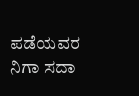ಪಡೆಯವರ ನಿಗಾ ಸದಾ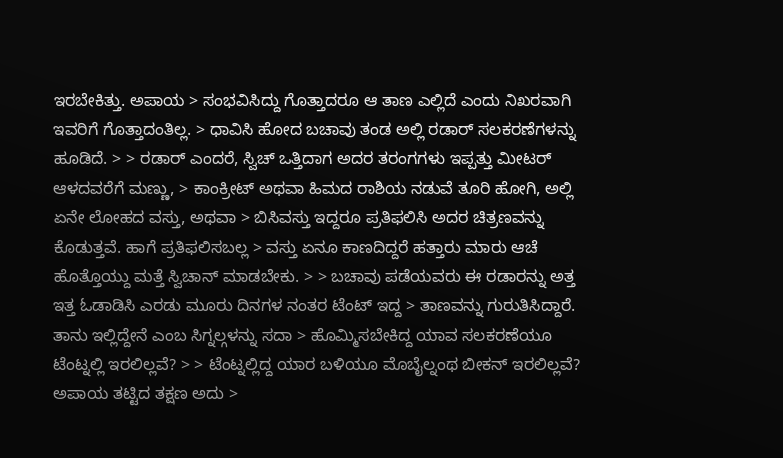ಇರಬೇಕಿತ್ತು. ಅಪಾಯ > ಸಂಭವಿಸಿದ್ದು ಗೊತ್ತಾದರೂ ಆ ತಾಣ ಎಲ್ಲಿದೆ ಎಂದು ನಿಖರವಾಗಿ ಇವರಿಗೆ ಗೊತ್ತಾದಂತಿಲ್ಲ. > ಧಾವಿಸಿ ಹೋದ ಬಚಾವು ತಂಡ ಅಲ್ಲಿ ರಡಾರ್ ಸಲಕರಣೆಗಳನ್ನು ಹೂಡಿದೆ. > > ರಡಾರ್ ಎಂದರೆ, ಸ್ವಿಚ್ ಒತ್ತಿದಾಗ ಅದರ ತರಂಗಗಳು ಇಪ್ಪತ್ತು ಮೀಟರ್ ಆಳದವರೆಗೆ ಮಣ್ಣು, > ಕಾಂಕ್ರೀಟ್ ಅಥವಾ ಹಿಮದ ರಾಶಿಯ ನಡುವೆ ತೂರಿ ಹೋಗಿ, ಅಲ್ಲಿ ಏನೇ ಲೋಹದ ವಸ್ತು, ಅಥವಾ > ಬಿಸಿವಸ್ತು ಇದ್ದರೂ ಪ್ರತಿಫಲಿಸಿ ಅದರ ಚಿತ್ರಣವನ್ನು ಕೊಡುತ್ತವೆ. ಹಾಗೆ ಪ್ರತಿಫಲಿಸಬಲ್ಲ > ವಸ್ತು ಏನೂ ಕಾಣದಿದ್ದರೆ ಹತ್ತಾರು ಮಾರು ಆಚೆ ಹೊತ್ತೊಯ್ದು ಮತ್ತೆ ಸ್ವಿಚಾನ್ ಮಾಡಬೇಕು. > > ಬಚಾವು ಪಡೆಯವರು ಈ ರಡಾರನ್ನು ಅತ್ತ ಇತ್ತ ಓಡಾಡಿಸಿ ಎರಡು ಮೂರು ದಿನಗಳ ನಂತರ ಟೆಂಟ್ ಇದ್ದ > ತಾಣವನ್ನು ಗುರುತಿಸಿದ್ದಾರೆ. ತಾನು ಇಲ್ಲಿದ್ದೇನೆ ಎಂಬ ಸಿಗ್ನಲ್ಗಳನ್ನು ಸದಾ > ಹೊಮ್ಮಿಸಬೇಕಿದ್ದ ಯಾವ ಸಲಕರಣೆಯೂ ಟೆಂಟ್ನಲ್ಲಿ ಇರಲಿಲ್ಲವೆ? > > ಟೆಂಟ್ನಲ್ಲಿದ್ದ ಯಾರ ಬಳಿಯೂ ಮೊಬೈಲ್ನಂಥ ಬೀಕನ್ ಇರಲಿಲ್ಲವೆ? ಅಪಾಯ ತಟ್ಟಿದ ತಕ್ಷಣ ಅದು >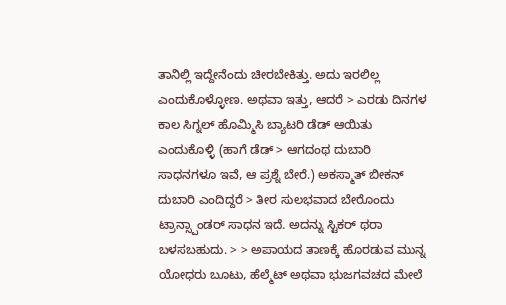ತಾನಿಲ್ಲಿ ಇದ್ದೇನೆಂದು ಚೀರಬೇಕಿತ್ತು. ಅದು ಇರಲಿಲ್ಲ ಎಂದುಕೊಳ್ಳೋಣ. ಅಥವಾ ಇತ್ತು, ಆದರೆ > ಎರಡು ದಿನಗಳ ಕಾಲ ಸಿಗ್ನಲ್ ಹೊಮ್ಮಿಸಿ ಬ್ಯಾಟರಿ ಡೆಡ್ ಆಯಿತು ಎಂದುಕೊಳ್ಳಿ (ಹಾಗೆ ಡೆಡ್ > ಆಗದಂಥ ದುಬಾರಿ ಸಾಧನಗಳೂ ಇವೆ, ಆ ಪ್ರಶ್ನೆ ಬೇರೆ.) ಅಕಸ್ಮಾತ್ ಬೀಕನ್ ದುಬಾರಿ ಎಂದಿದ್ದರೆ > ತೀರ ಸುಲಭವಾದ ಬೇರೊಂದು ಟ್ರಾನ್ಸ್ಪಾಂಡರ್ ಸಾಧನ ಇದೆ. ಅದನ್ನು ಸ್ಟಿಕರ್ ಥರಾ ಬಳಸಬಹುದು. > > ಅಪಾಯದ ತಾಣಕ್ಕೆ ಹೊರಡುವ ಮುನ್ನ ಯೋಧರು ಬೂಟು, ಹೆಲ್ಮೆಟ್ ಅಥವಾ ಭುಜಗವಚದ ಮೇಲೆ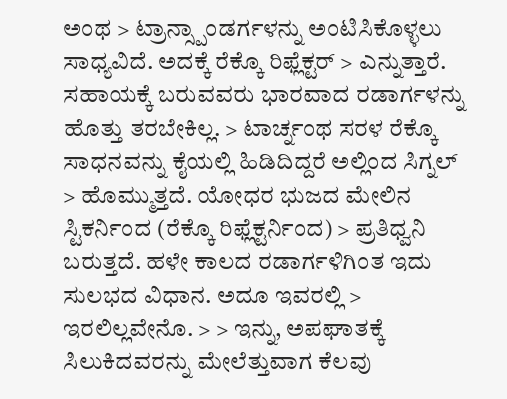ಅಂಥ > ಟ್ರಾನ್ಸ್ಪಾಂಡರ್ಗಳನ್ನು ಅಂಟಿಸಿಕೊಳ್ಳಲು ಸಾಧ್ಯವಿದೆ. ಅದಕ್ಕೆ ರೆಕ್ಕೊ ರಿಫ್ಲೆಕ್ಟರ್ > ಎನ್ನುತ್ತಾರೆ. ಸಹಾಯಕ್ಕೆ ಬರುವವರು ಭಾರವಾದ ರಡಾರ್ಗಳನ್ನು ಹೊತ್ತು ತರಬೇಕಿಲ್ಲ. > ಟಾರ್ಚ್ನಂಥ ಸರಳ ರೆಕ್ಕೊ ಸಾಧನವನ್ನು ಕೈಯಲ್ಲಿ ಹಿಡಿದಿದ್ದರೆ ಅಲ್ಲಿಂದ ಸಿಗ್ನಲ್ > ಹೊಮ್ಮುತ್ತದೆ. ಯೋಧರ ಭುಜದ ಮೇಲಿನ ಸ್ಟಿಕರ್ನಿಂದ (ರೆಕ್ಕೊ ರಿಫ್ಲೆಕ್ಟರ್ನಿಂದ) > ಪ್ರತಿಧ್ವನಿ ಬರುತ್ತದೆ. ಹಳೇ ಕಾಲದ ರಡಾರ್ಗಳಿಗಿಂತ ಇದು ಸುಲಭದ ವಿಧಾನ. ಅದೂ ಇವರಲ್ಲಿ > ಇರಲಿಲ್ಲವೇನೊ. > > ಇನ್ನು, ಅಪಘಾತಕ್ಕೆ ಸಿಲುಕಿದವರನ್ನು ಮೇಲೆತ್ತುವಾಗ ಕೆಲವು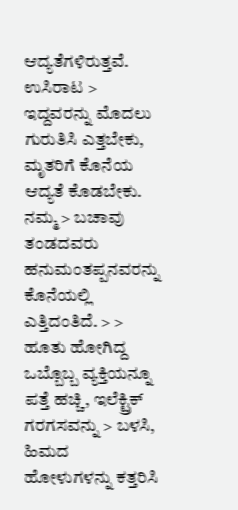ಆದ್ಯತೆಗಳಿರುತ್ತವೆ. ಉಸಿರಾಟ > ಇದ್ದವರನ್ನು ಮೊದಲು ಗುರುತಿಸಿ ಎತ್ತಬೇಕು, ಮೃತರಿಗೆ ಕೊನೆಯ ಆದ್ಯತೆ ಕೊಡಬೇಕು. ನಮ್ಮ > ಬಚಾವು ತಂಡದವರು ಹನುಮಂತಪ್ಪನವರನ್ನು ಕೊನೆಯಲ್ಲಿ ಎತ್ತಿದಂತಿದೆ. > > ಹೂತು ಹೋಗಿದ್ದ ಒಬ್ಬೊಬ್ಬ ವ್ಯಕ್ತಿಯನ್ನೂ ಪತ್ತೆ ಹಚ್ಚಿ, ಇಲೆಕ್ಟ್ರಿಕ್ ಗರಗಸವನ್ನು > ಬಳಸಿ, ಹಿಮದ ಹೋಳುಗಳನ್ನು ಕತ್ತರಿಸಿ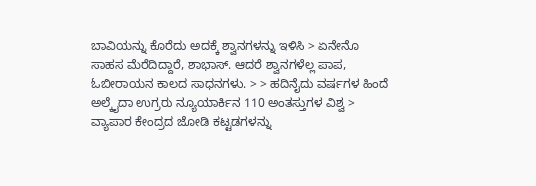ಬಾವಿಯನ್ನು ಕೊರೆದು ಅದಕ್ಕೆ ಶ್ವಾನಗಳನ್ನು ಇಳಿಸಿ > ಏನೇನೊ ಸಾಹಸ ಮೆರೆದಿದ್ದಾರೆ, ಶಾಭಾಸ್. ಆದರೆ ಶ್ವಾನಗಳೆಲ್ಲ ಪಾಪ, ಓಬೀರಾಯನ ಕಾಲದ ಸಾಧನಗಳು. > > ಹದಿನೈದು ವರ್ಷಗಳ ಹಿಂದೆ ಅಲ್ಕೈದಾ ಉಗ್ರರು ನ್ಯೂಯಾರ್ಕಿನ 110 ಅಂತಸ್ತುಗಳ ವಿಶ್ವ > ವ್ಯಾಪಾರ ಕೇಂದ್ರದ ಜೋಡಿ ಕಟ್ಟಡಗಳನ್ನು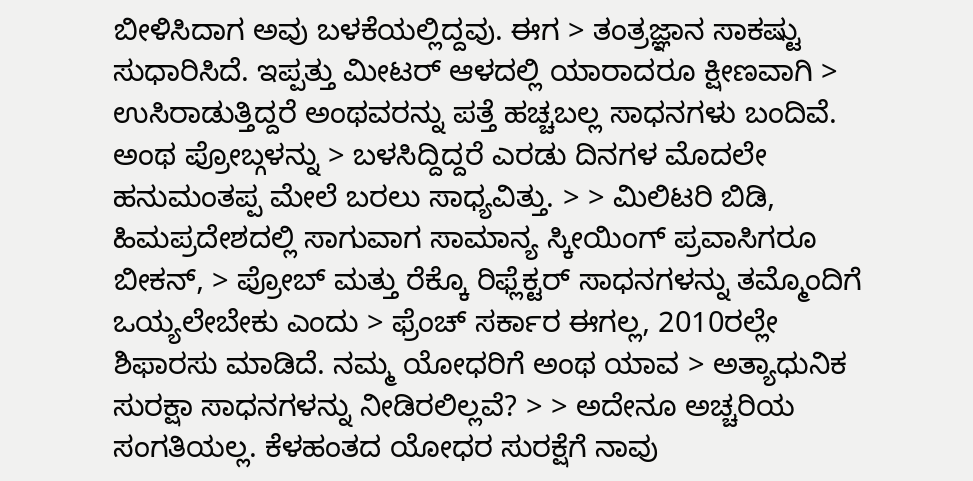ಬೀಳಿಸಿದಾಗ ಅವು ಬಳಕೆಯಲ್ಲಿದ್ದವು. ಈಗ > ತಂತ್ರಜ್ಞಾನ ಸಾಕಷ್ಟು ಸುಧಾರಿಸಿದೆ. ಇಪ್ಪತ್ತು ಮೀಟರ್ ಆಳದಲ್ಲಿ ಯಾರಾದರೂ ಕ್ಷೀಣವಾಗಿ > ಉಸಿರಾಡುತ್ತಿದ್ದರೆ ಅಂಥವರನ್ನು ಪತ್ತೆ ಹಚ್ಚಬಲ್ಲ ಸಾಧನಗಳು ಬಂದಿವೆ. ಅಂಥ ಪ್ರೋಬ್ಗಳನ್ನು > ಬಳಸಿದ್ದಿದ್ದರೆ ಎರಡು ದಿನಗಳ ಮೊದಲೇ ಹನುಮಂತಪ್ಪ ಮೇಲೆ ಬರಲು ಸಾಧ್ಯವಿತ್ತು. > > ಮಿಲಿಟರಿ ಬಿಡಿ, ಹಿಮಪ್ರದೇಶದಲ್ಲಿ ಸಾಗುವಾಗ ಸಾಮಾನ್ಯ ಸ್ಕೀಯಿಂಗ್ ಪ್ರವಾಸಿಗರೂ ಬೀಕನ್, > ಪ್ರೋಬ್ ಮತ್ತು ರೆಕ್ಕೊ ರಿಫ್ಲೆಕ್ಟರ್ ಸಾಧನಗಳನ್ನು ತಮ್ಮೊಂದಿಗೆ ಒಯ್ಯಲೇಬೇಕು ಎಂದು > ಫ್ರೆಂಚ್ ಸರ್ಕಾರ ಈಗಲ್ಲ, 2010ರಲ್ಲೇ ಶಿಫಾರಸು ಮಾಡಿದೆ. ನಮ್ಮ ಯೋಧರಿಗೆ ಅಂಥ ಯಾವ > ಅತ್ಯಾಧುನಿಕ ಸುರಕ್ಷಾ ಸಾಧನಗಳನ್ನು ನೀಡಿರಲಿಲ್ಲವೆ? > > ಅದೇನೂ ಅಚ್ಚರಿಯ ಸಂಗತಿಯಲ್ಲ. ಕೆಳಹಂತದ ಯೋಧರ ಸುರಕ್ಷೆಗೆ ನಾವು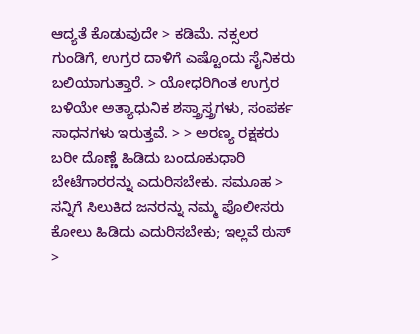ಆದ್ಯತೆ ಕೊಡುವುದೇ > ಕಡಿಮೆ. ನಕ್ಸಲರ ಗುಂಡಿಗೆ, ಉಗ್ರರ ದಾಳಿಗೆ ಎಷ್ಟೊಂದು ಸೈನಿಕರು ಬಲಿಯಾಗುತ್ತಾರೆ. > ಯೋಧರಿಗಿಂತ ಉಗ್ರರ ಬಳಿಯೇ ಅತ್ಯಾಧುನಿಕ ಶಸ್ತ್ರಾಸ್ತ್ರಗಳು, ಸಂಪರ್ಕ ಸಾಧನಗಳು ಇರುತ್ತವೆ. > > ಅರಣ್ಯ ರಕ್ಷಕರು ಬರೀ ದೊಣ್ಣೆ ಹಿಡಿದು ಬಂದೂಕುಧಾರಿ ಬೇಟೆಗಾರರನ್ನು ಎದುರಿಸಬೇಕು. ಸಮೂಹ > ಸನ್ನಿಗೆ ಸಿಲುಕಿದ ಜನರನ್ನು ನಮ್ಮ ಪೊಲೀಸರು ಕೋಲು ಹಿಡಿದು ಎದುರಿಸಬೇಕು; ಇಲ್ಲವೆ ಠುಸ್ >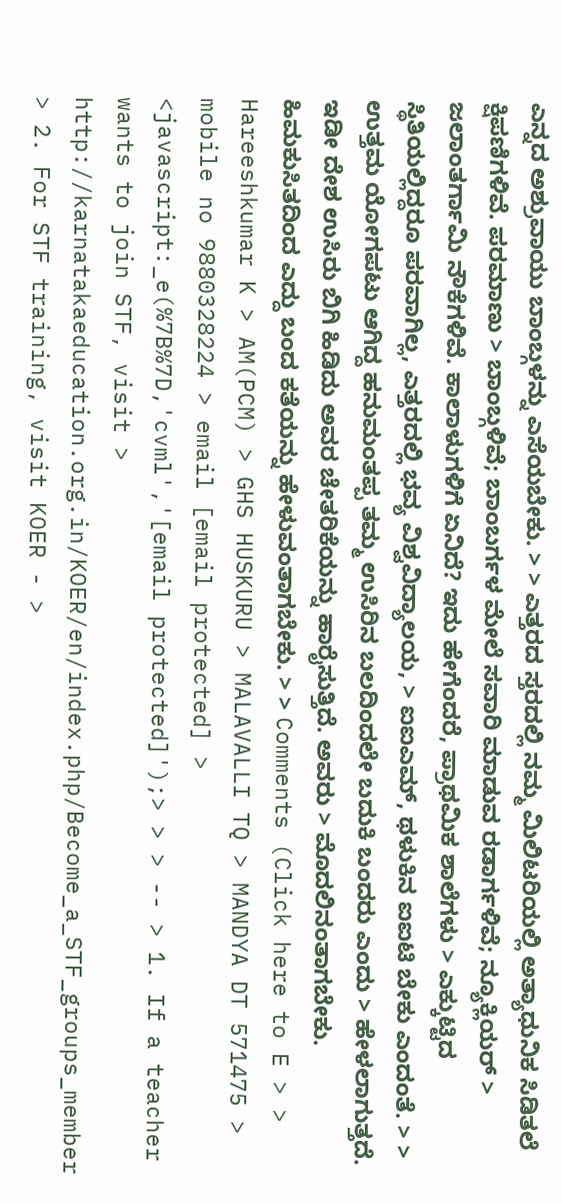ಎನ್ನದ ಅಶ್ರುವಾಯು ಬಾಂಬ್ಗಳನ್ನು ಎಸೆಯಬೇಕು. > > ಎತ್ತರದ ಸ್ತರದಲ್ಲಿ ನಮ್ಮ ಮಿಲಿಟರಿಯಲ್ಲಿ ಅತ್ಯಾಧುನಿಕ ಸಿಡಿತಲೆ ಕ್ಷಿಪಣಿಗಳಿವೆ. ಪರಮಾಣು > ಬಾಂಬ್ಗಳಿವೆ; ಬಾಂಬರ್ಗಳ ಮೇಲೆ ಸವಾರಿ ಮಾಡುವ ರಡಾರ್ಗಳಿವೆ; ನ್ಯೂಕ್ಲಿಯರ್ > ಜಲಾಂತರ್ಗಾಮಿ ನೌಕೆಗಳಿವೆ. ಕಾಲಾಳುಗಳಿಗೆ ಏನಿದೆ? ಇದು ಹೇಗೆಂದರೆ, ಪ್ರಾಥಮಿಕ ಶಾಲೆಗಳು > ಎಕ್ಕುಟ್ಟಿದ ಸ್ಥಿತಿಯಲ್ಲಿದ್ದರೂ ಪರವಾಗಿಲ್ಲ, ಎತ್ತರದಲ್ಲಿ ಭವ್ಯ ವಿಶ್ವವಿದ್ಯಾಲಯ, > ಐಐಎಮ್, ಥಳುಕಿನ ಐಐಟಿ ಬೇಕು ಎಂದಂತೆ. > > ಉತ್ತಮ ಯೋಗಪಟು ಆಗಿದ್ದ ಹನುಮಂತಪ್ಪ ತಮ್ಮ ಉಸಿರಿನ ಬಲದಿಂದಲೇ ಬದುಕಿ ಬಂದರು ಎಂದು > ಹೇಳಲಾಗುತ್ತದೆ. ಇಡೀ ದೇಶ ಉಸಿರು ಬಿಗಿ ಹಿಡಿದು ಅವರ ಚೇತರಿಕೆಯನ್ನು ಹಾರೈಸುತ್ತಿದೆ. ಅವರು > ಮೊದಲಿನಂತಾಗಬೇಕು. ಹಿಮಕುಸಿತದಿಂದ ಎದ್ದು ಬಂದ ಕತೆಯನ್ನು ಹೇಳುವಂತಾಗಬೇಕು. > > Comments (Click here to E > > Hareeshkumar K > AM(PCM) > GHS HUSKURU > MALAVALLI TQ > MANDYA DT 571475 > mobile no 9880328224 > email [email protected] > <javascript:_e(%7B%7D,'cvml','[email protected]');> > > -- > 1. If a teacher wants to join STF, visit > http://karnatakaeducation.org.in/KOER/en/index.php/Become_a_STF_groups_member > 2. For STF training, visit KOER - >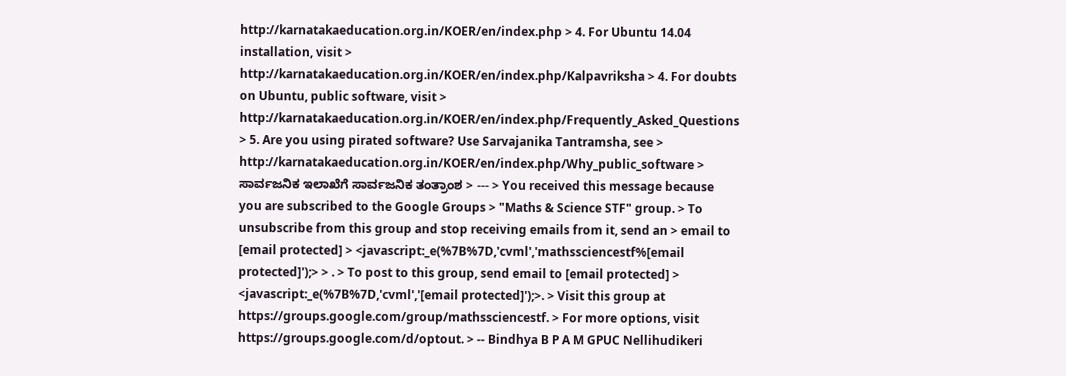http://karnatakaeducation.org.in/KOER/en/index.php > 4. For Ubuntu 14.04 installation, visit > http://karnatakaeducation.org.in/KOER/en/index.php/Kalpavriksha > 4. For doubts on Ubuntu, public software, visit > http://karnatakaeducation.org.in/KOER/en/index.php/Frequently_Asked_Questions > 5. Are you using pirated software? Use Sarvajanika Tantramsha, see > http://karnatakaeducation.org.in/KOER/en/index.php/Why_public_software > ಸಾರ್ವಜನಿಕ ಇಲಾಖೆಗೆ ಸಾರ್ವಜನಿಕ ತಂತ್ರಾಂಶ > --- > You received this message because you are subscribed to the Google Groups > "Maths & Science STF" group. > To unsubscribe from this group and stop receiving emails from it, send an > email to [email protected] > <javascript:_e(%7B%7D,'cvml','mathssciencestf%[email protected]');> > . > To post to this group, send email to [email protected] > <javascript:_e(%7B%7D,'cvml','[email protected]');>. > Visit this group at https://groups.google.com/group/mathssciencestf. > For more options, visit https://groups.google.com/d/optout. > -- Bindhya B P A M GPUC Nellihudikeri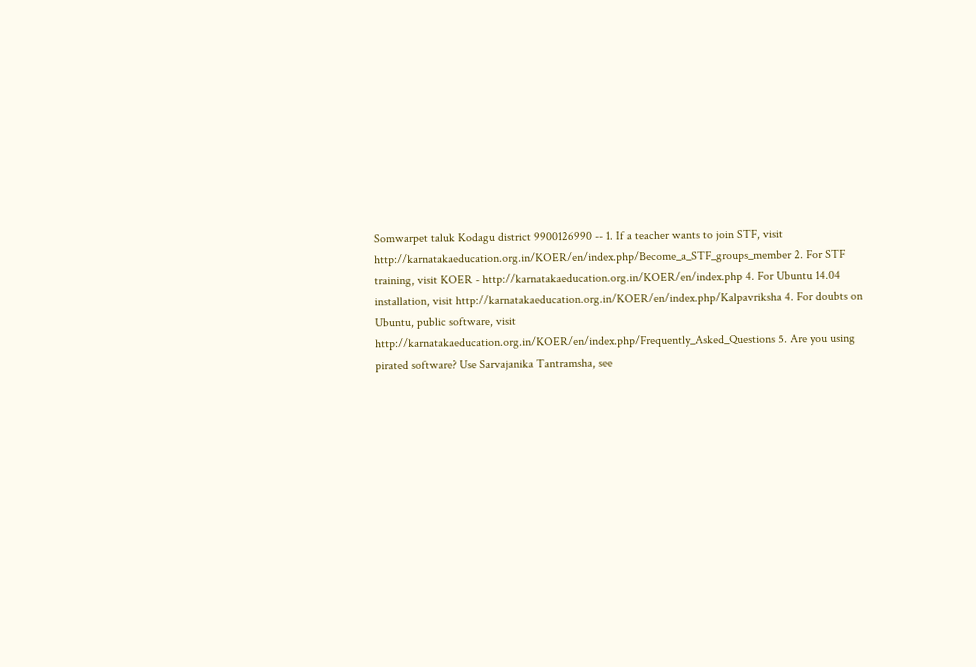Somwarpet taluk Kodagu district 9900126990 -- 1. If a teacher wants to join STF, visit http://karnatakaeducation.org.in/KOER/en/index.php/Become_a_STF_groups_member 2. For STF training, visit KOER - http://karnatakaeducation.org.in/KOER/en/index.php 4. For Ubuntu 14.04 installation, visit http://karnatakaeducation.org.in/KOER/en/index.php/Kalpavriksha 4. For doubts on Ubuntu, public software, visit http://karnatakaeducation.org.in/KOER/en/index.php/Frequently_Asked_Questions 5. Are you using pirated software? Use Sarvajanika Tantramsha, see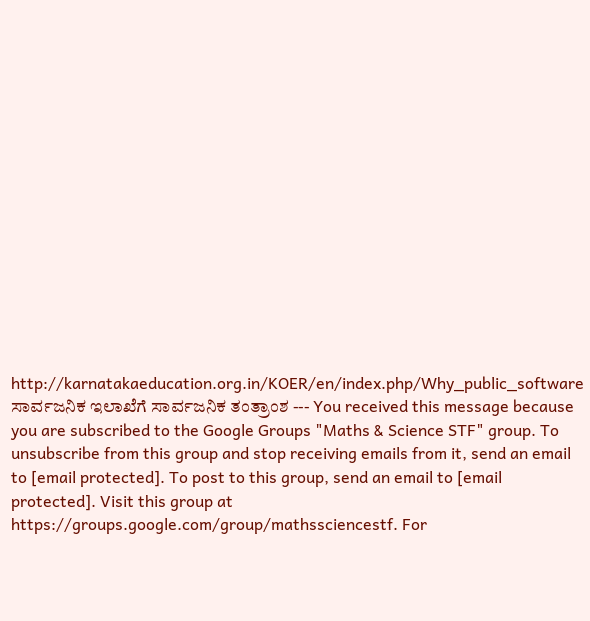http://karnatakaeducation.org.in/KOER/en/index.php/Why_public_software ಸಾರ್ವಜನಿಕ ಇಲಾಖೆಗೆ ಸಾರ್ವಜನಿಕ ತಂತ್ರಾಂಶ --- You received this message because you are subscribed to the Google Groups "Maths & Science STF" group. To unsubscribe from this group and stop receiving emails from it, send an email to [email protected]. To post to this group, send an email to [email protected]. Visit this group at https://groups.google.com/group/mathssciencestf. For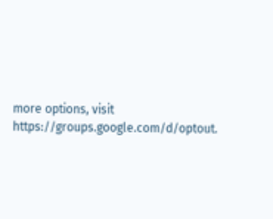more options, visit https://groups.google.com/d/optout.